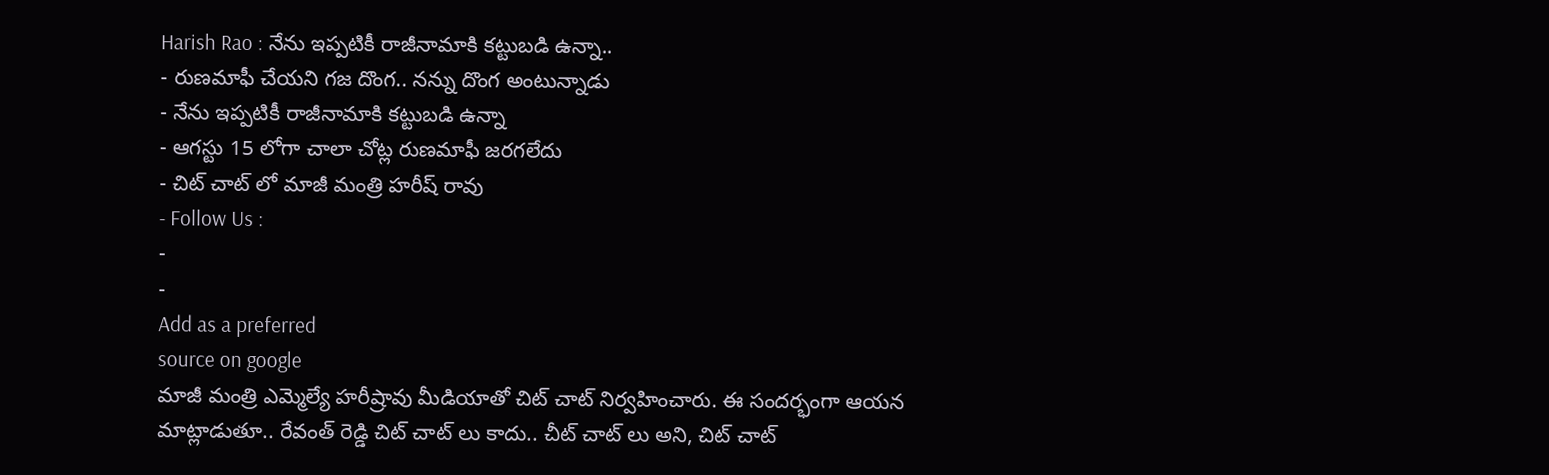Harish Rao : నేను ఇప్పటికీ రాజీనామాకి కట్టుబడి ఉన్నా..
- రుణమాఫీ చేయని గజ దొంగ.. నన్ను దొంగ అంటున్నాడు
- నేను ఇప్పటికీ రాజీనామాకి కట్టుబడి ఉన్నా
- ఆగస్టు 15 లోగా చాలా చోట్ల రుణమాఫీ జరగలేదు
- చిట్ చాట్ లో మాజీ మంత్రి హరీష్ రావు
- Follow Us :
-
-
Add as a preferred
source on google
మాజీ మంత్రి ఎమ్మెల్యే హరీష్రావు మీడియాతో చిట్ చాట్ నిర్వహించారు. ఈ సందర్భంగా ఆయన మాట్లాడుతూ.. రేవంత్ రెడ్డి చిట్ చాట్ లు కాదు.. చీట్ చాట్ లు అని, చిట్ చాట్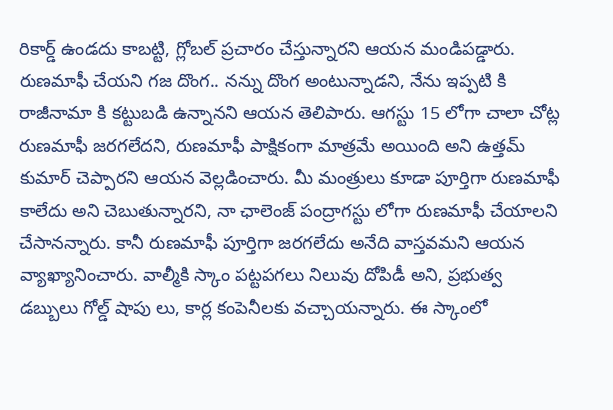రికార్డ్ ఉండదు కాబట్టి, గ్లోబల్ ప్రచారం చేస్తున్నారని ఆయన మండిపడ్డారు. రుణమాఫీ చేయని గజ దొంగ.. నన్ను దొంగ అంటున్నాడని, నేను ఇప్పటి కి రాజీనామా కి కట్టుబడి ఉన్నానని ఆయన తెలిపారు. ఆగస్టు 15 లోగా చాలా చోట్ల రుణమాఫీ జరగలేదని, రుణమాఫీ పాక్షికంగా మాత్రమే అయింది అని ఉత్తమ్ కుమార్ చెప్పారని ఆయన వెల్లడించారు. మీ మంత్రులు కూడా పూర్తిగా రుణమాఫీ కాలేదు అని చెబుతున్నారని, నా ఛాలెంజ్ పంద్రాగస్టు లోగా రుణమాఫీ చేయాలని చేసానన్నారు. కానీ రుణమాఫీ పూర్తిగా జరగలేదు అనేది వాస్తవమని ఆయన వ్యాఖ్యానించారు. వాల్మీకి స్కాం పట్టపగలు నిలువు దోపిడీ అని, ప్రభుత్వ డబ్బులు గోల్డ్ షాపు లు, కార్ల కంపెనీలకు వచ్చాయన్నారు. ఈ స్కాంలో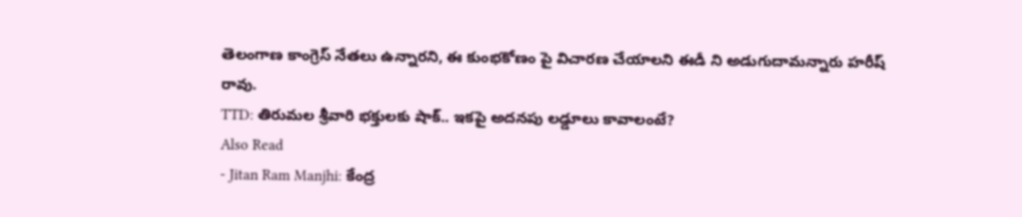తెలంగాణ కాంగ్రెస్ నేతలు ఉన్నారని, ఈ కుంభకోణం పై విచారణ చేయాలని ఈడీ ని అడుగుదామన్నారు హరీష్ రావు.
TTD: తిరుమల శ్రీవారి భక్తులకు షాక్.. ఇకపై అదనపు లడ్డూలు కావాలంటే?
Also Read
- Jitan Ram Manjhi: కేంద్ర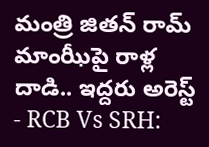మంత్రి జితన్ రామ్ మాంఝీపై రాళ్ల దాడి.. ఇద్దరు అరెస్ట్
- RCB Vs SRH: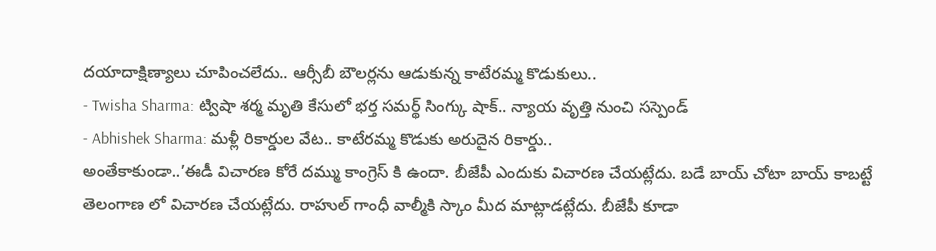దయాదాక్షిణ్యాలు చూపించలేదు.. ఆర్సీబీ బౌలర్లను ఆడుకున్న కాటేరమ్మ కొడుకులు..
- Twisha Sharma: ట్విషా శర్మ మృతి కేసులో భర్త సమర్థ్ సింగ్కు షాక్.. న్యాయ వృత్తి నుంచి సస్పెండ్
- Abhishek Sharma: మళ్లీ రికార్డుల వేట.. కాటేరమ్మ కొడుకు అరుదైన రికార్డు..
అంతేకాకుండా..’ఈడీ విచారణ కోరే దమ్ము కాంగ్రెస్ కి ఉందా. బీజేపీ ఎందుకు విచారణ చేయట్లేదు. బడే బాయ్ చోటా బాయ్ కాబట్టే తెలంగాణ లో విచారణ చేయట్లేదు. రాహుల్ గాంధీ వాల్మీకి స్కాం మీద మాట్లాడట్లేదు. బీజేపీ కూడా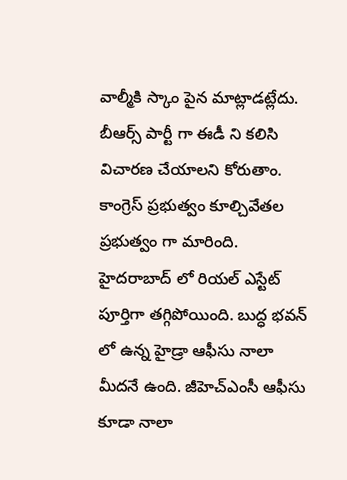వాల్మీకి స్కాం పైన మాట్లాడట్లేదు. బీఆర్స్ పార్టీ గా ఈడీ ని కలిసి విచారణ చేయాలని కోరుతాం. కాంగ్రెస్ ప్రభుత్వం కూల్చివేతల ప్రభుత్వం గా మారింది. హైదరాబాద్ లో రియల్ ఎస్టేట్ పూర్తిగా తగ్గిపోయింది. బుద్ధ భవన్ లో ఉన్న హైడ్రా ఆఫీసు నాలా మీదనే ఉంది. జీహెచ్ఎంసీ ఆఫీసు కూడా నాలా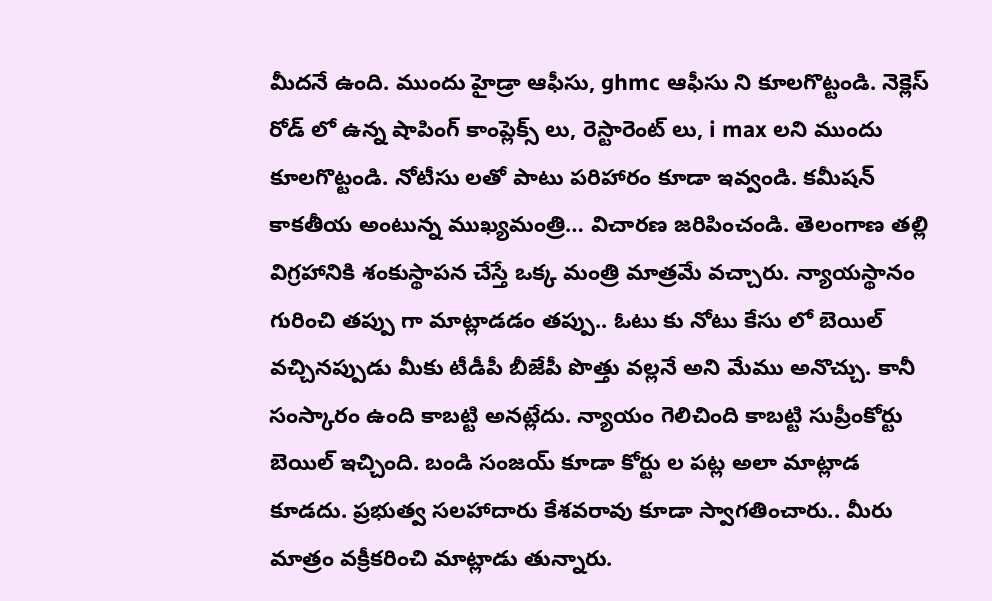మీదనే ఉంది. ముందు హైడ్రా ఆఫీసు, ghmc ఆఫీసు ని కూలగొట్టండి. నెక్లెస్ రోడ్ లో ఉన్న షాపింగ్ కాంప్లెక్స్ లు, రెస్టారెంట్ లు, i max లని ముందు కూలగొట్టండి. నోటీసు లతో పాటు పరిహారం కూడా ఇవ్వండి. కమీషన్ కాకతీయ అంటున్న ముఖ్యమంత్రి… విచారణ జరిపించండి. తెలంగాణ తల్లి విగ్రహానికి శంకుస్థాపన చేస్తే ఒక్క మంత్రి మాత్రమే వచ్చారు. న్యాయస్థానం గురించి తప్పు గా మాట్లాడడం తప్పు.. ఓటు కు నోటు కేసు లో బెయిల్ వచ్చినప్పుడు మీకు టీడీపీ బీజేపీ పొత్తు వల్లనే అని మేము అనొచ్చు. కానీ సంస్కారం ఉంది కాబట్టి అనట్లేదు. న్యాయం గెలిచింది కాబట్టి సుప్రీంకోర్టు బెయిల్ ఇచ్చింది. బండి సంజయ్ కూడా కోర్టు ల పట్ల అలా మాట్లాడ కూడదు. ప్రభుత్వ సలహాదారు కేశవరావు కూడా స్వాగతించారు.. మీరు మాత్రం వక్రీకరించి మాట్లాడు తున్నారు.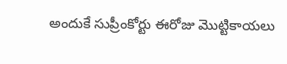అందుకే సుప్రీంకోర్టు ఈరోజు మొట్టికాయలు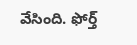వేసింది. ఫోర్త్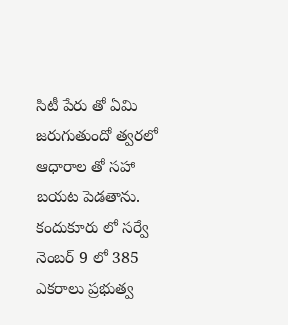సిటీ పేరు తో ఏమి జరుగుతుందో త్వరలో ఆధారాల తో సహా బయట పెడతాను. కందుకూరు లో సర్వే నెంబర్ 9 లో 385 ఎకరాలు ప్రభుత్వ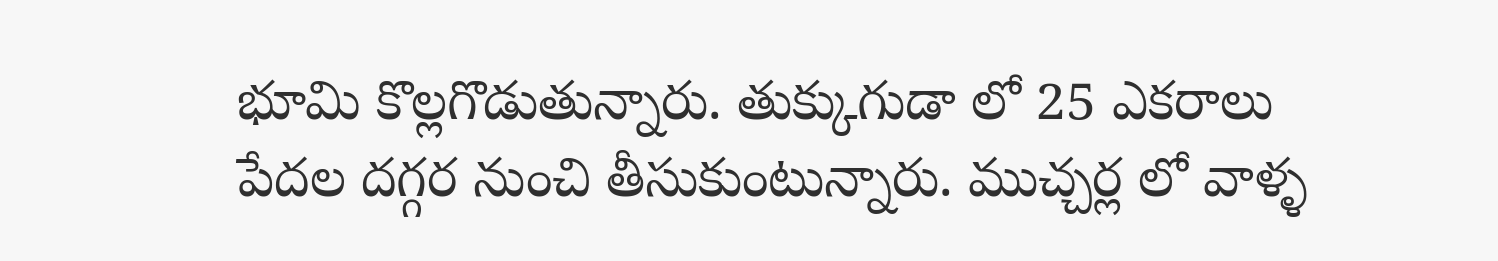భూమి కొల్లగొడుతున్నారు. తుక్కుగుడా లో 25 ఎకరాలు పేదల దగ్గర నుంచి తీసుకుంటున్నారు. ముచ్చర్ల లో వాళ్ళ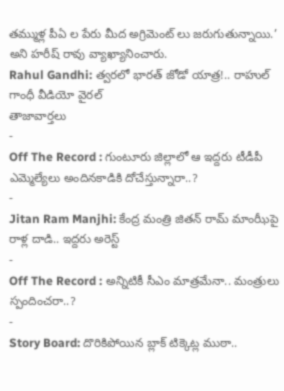తమ్ముళ్ల పీఏ ల పేరు మీద అగ్రిమెంట్ లు జరుగుతున్నాయి.’ అని హరీష్ రావు వ్యాఖ్యానించారు.
Rahul Gandhi: త్వరలో భారత్ జోడో యాత్ర!.. రాహుల్ గాంధీ వీడియో వైరల్
తాజావార్తలు
-
Off The Record : గుంటూరు జిల్లాలో ఆ ఇద్దరు టీడీపీ ఎమ్మెల్యేలు అందినకాడికి దోచేస్తున్నారా..?
-
Jitan Ram Manjhi: కేంద్ర మంత్రి జితన్ రామ్ మాంఝీపై రాళ్ల దాడి.. ఇద్దరు అరెస్ట్
-
Off The Record : అన్నిటికీ సీఎం మాత్రమేనా.. మంత్రులు స్పందించరా..?
-
Story Board: దొరికిపోయిన బ్లాక్ టిక్కెట్ల ముఠా..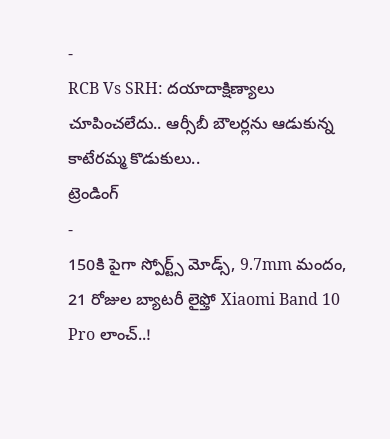-
RCB Vs SRH: దయాదాక్షిణ్యాలు చూపించలేదు.. ఆర్సీబీ బౌలర్లను ఆడుకున్న కాటేరమ్మ కొడుకులు..
ట్రెండింగ్
-
150కి పైగా స్పోర్ట్స్ మోడ్స్, 9.7mm మందం, 21 రోజుల బ్యాటరీ లైఫ్తో Xiaomi Band 10 Pro లాంచ్..!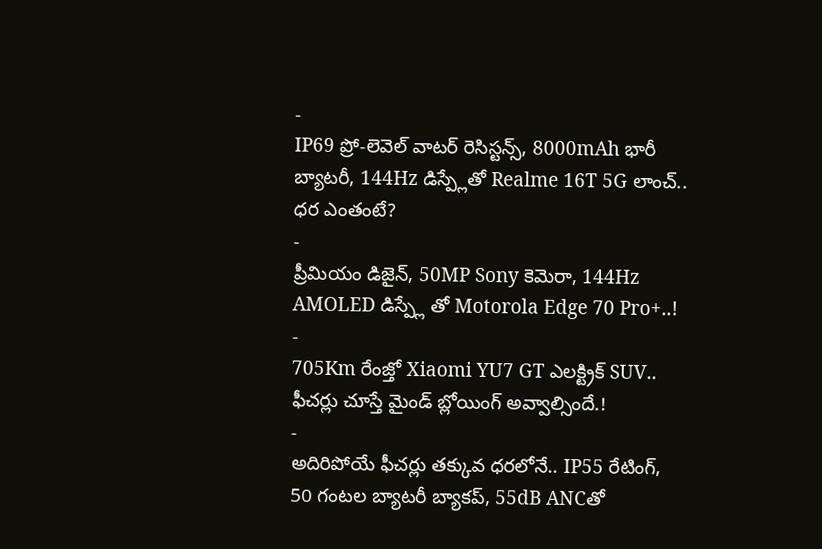-
IP69 ప్రో-లెవెల్ వాటర్ రెసిస్టన్స్, 8000mAh భారీ బ్యాటరీ, 144Hz డిస్ప్లేతో Realme 16T 5G లాంచ్.. ధర ఎంతంటే?
-
ప్రీమియం డిజైన్, 50MP Sony కెమెరా, 144Hz AMOLED డిస్ప్లే తో Motorola Edge 70 Pro+..!
-
705Km రేంజ్తో Xiaomi YU7 GT ఎలక్ట్రిక్ SUV.. ఫీచర్లు చూస్తే మైండ్ బ్లోయింగ్ అవ్వాల్సిందే.!
-
అదిరిపోయే ఫీచర్లు తక్కువ ధరలోనే.. IP55 రేటింగ్, 50 గంటల బ్యాటరీ బ్యాకప్, 55dB ANCతో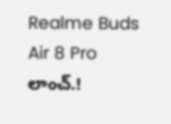Realme Buds Air 8 Pro లాంచ్.!